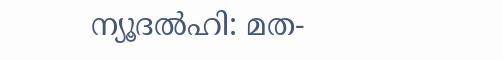ന്യൂദൽഹി: മത-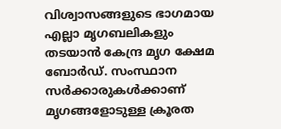വിശ്വാസങ്ങളുടെ ഭാഗമായ എല്ലാ മൃഗബലികളും തടയാൻ കേന്ദ്ര മൃഗ ക്ഷേമ ബോർഡ്. സംസ്ഥാന സർക്കാരുകൾക്കാണ് മൃഗങ്ങളോടുള്ള ക്രൂരത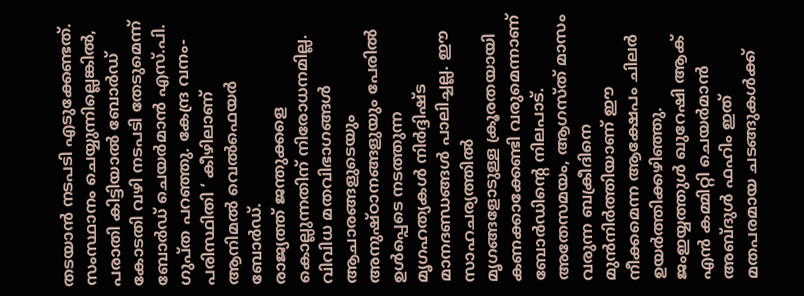തടയാൻ നടപടി എടുക്കേണ്ടത്. സംസ്ഥാനം ചെയ്യുന്നില്ലെങ്കിൽ, പരാതി കിട്ടിയാൽ ബോർഡ് കോടതി വഴി നടപടി തേടുമെന്ന് ബോർഡ് ചെയർമാൻ എസ്.പി. ഗുപ്ത പറഞ്ഞു. കേന്ദ്ര വനം- പരിസ്ഥിതി ‘ കീഴിലാണ് ആനിമൽ വെൽഫെയർ ബോർഡ്.
രാജ്യത്ത് ജന്തുക്കളെ കൊല്ലുന്നതിന് നിരോധനമില്ല. വിവിധ മതവിഭാഗങ്ങൾ ആചാരങ്ങളുടെയും അനുഷ്ഠാനങ്ങളുയും പേരിൽ ഉൾപ്പെടെ നടത്തുന്ന മൃഗഹത്യകൾ നിർദ്ദിഷ്ട മാനദണ്ഡങ്ങൾ പാലിച്ചല്ല. ഈ സാഹചര്യത്തിൽ മൃഗങ്ങളോടുള്ള ക്രൂരതയായി കണക്കാക്കേണ്ടി വരുമെന്നാണ് ബോർഡിന്റെ നിലപാട്.
അതേസമയം, ആഗസ്ത് മാസം വരുന്ന ബക്രീദിനെ മുൻനിർത്തിയാണ് ഈ നീക്കമെന്ന ആക്ഷേപം ചിലർ ഉയർത്തിക്കഴിഞ്ഞു. ജംഇയ്യത്തുൾ ഖുറേഷി ആക് എൻ കമ്മിറ്റി ചെയർമാൻ അബ്ദുൾ ഫഹിം ഇത് മതപരമായ ചടങ്ങുകൾക്ക്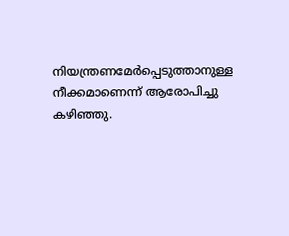നിയന്ത്രണമേർപ്പെടുത്താനുള്ള നീക്കമാണെന്ന് ആരോപിച്ചു കഴിഞ്ഞു.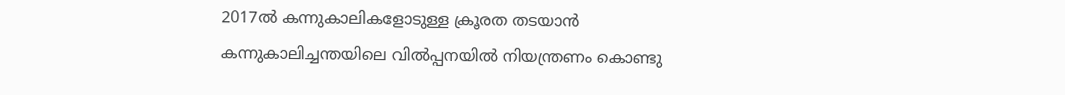2017ൽ കന്നുകാലികളോടുള്ള ക്രൂരത തടയാൻ കന്നുകാലിച്ചന്തയിലെ വിൽപ്പനയിൽ നിയന്ത്രണം കൊണ്ടു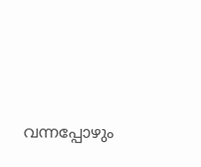വന്നപ്പോഴും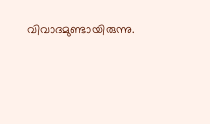വിവാദമുണ്ടായിരുന്നു.